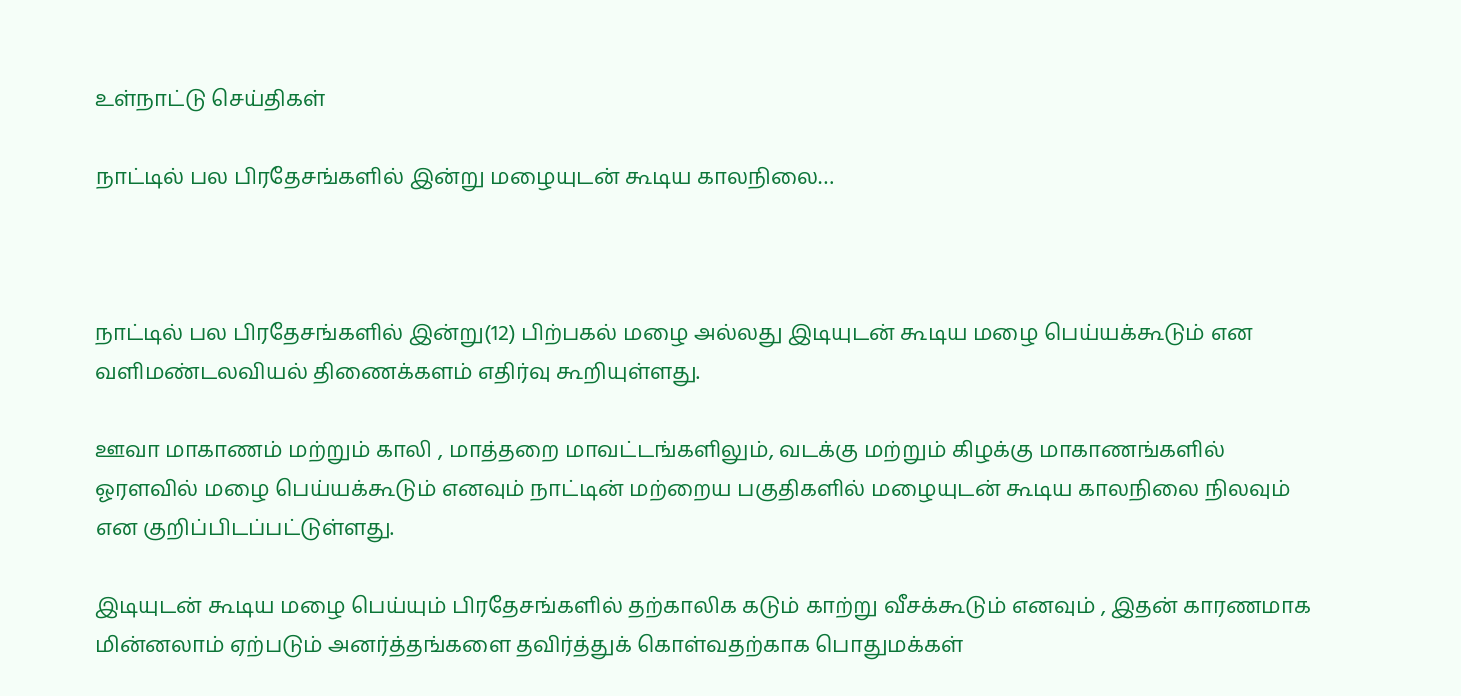உள்நாட்டு செய்திகள்

நாட்டில் பல பிரதேசங்களில் இன்று மழையுடன் கூடிய காலநிலை…



நாட்டில் பல பிரதேசங்களில் இன்று(12) பிற்பகல் மழை அல்லது இடியுடன் கூடிய மழை பெய்யக்கூடும் என வளிமண்டலவியல் திணைக்களம் எதிர்வு கூறியுள்ளது.

ஊவா மாகாணம் மற்றும் காலி , மாத்தறை மாவட்டங்களிலும், வடக்கு மற்றும் கிழக்கு மாகாணங்களில் ஓரளவில் மழை பெய்யக்கூடும் எனவும் நாட்டின் மற்றைய பகுதிகளில் மழையுடன் கூடிய காலநிலை நிலவும் என குறிப்பிடப்பட்டுள்ளது.

இடியுடன் கூடிய மழை பெய்யும் பிரதேசங்களில் தற்காலிக கடும் காற்று வீசக்கூடும் எனவும் , இதன் காரணமாக மின்னலாம் ஏற்படும் அனர்த்தங்களை தவிர்த்துக் கொள்வதற்காக பொதுமக்கள்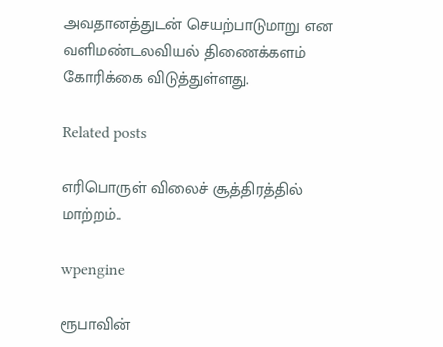அவதானத்துடன் செயற்பாடுமாறு என வளிமண்டலவியல் திணைக்களம் கோரிக்கை விடுத்துள்ளது.

Related posts

எரிபொருள் விலைச் சூத்திரத்தில் மாற்றம்..

wpengine

ரூபாவின்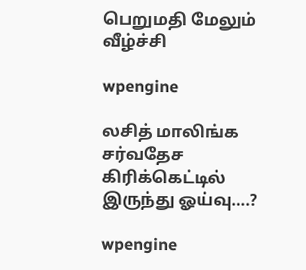பெறுமதி மேலும் வீழ்ச்சி

wpengine

லசித் மாலிங்க சர்வதேச கிரிக்கெட்டில் இருந்து ஓய்வு….?

wpengine